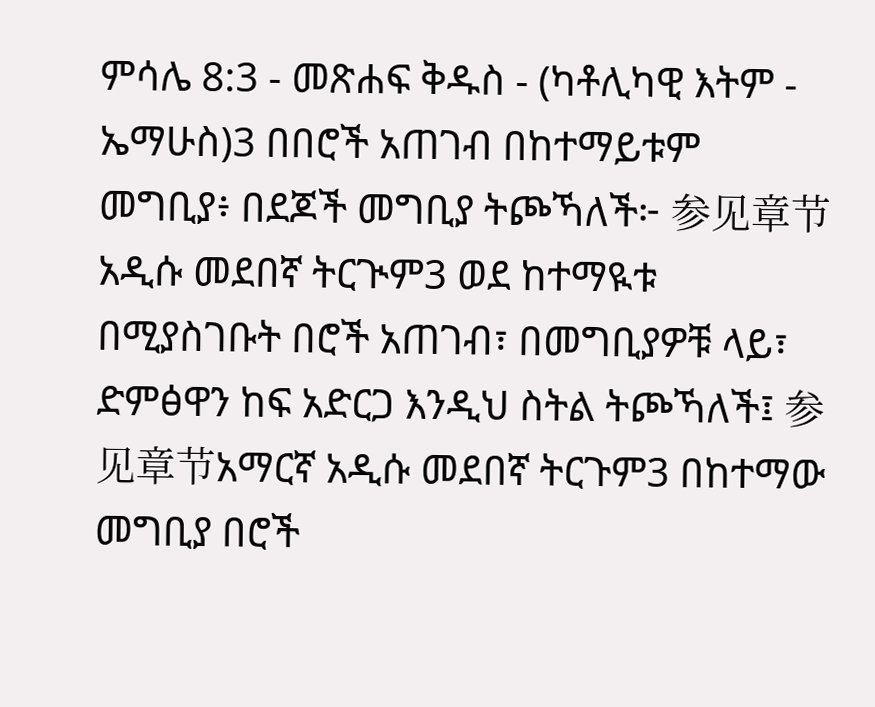ምሳሌ 8:3 - መጽሐፍ ቅዱስ - (ካቶሊካዊ እትም - ኤማሁስ)3 በበሮች አጠገብ በከተማይቱም መግቢያ፥ በደጆች መግቢያ ትጮኻለች፦ 参见章节አዲሱ መደበኛ ትርጒም3 ወደ ከተማዪቱ በሚያስገቡት በሮች አጠገብ፣ በመግቢያዎቹ ላይ፣ ድምፅዋን ከፍ አድርጋ እንዲህ ስትል ትጮኻለች፤ 参见章节አማርኛ አዲሱ መደበኛ ትርጉም3 በከተማው መግቢያ በሮች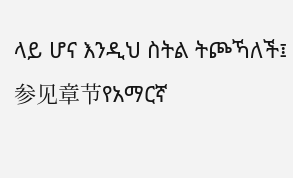ላይ ሆና እንዲህ ስትል ትጮኻለች፤ 参见章节የአማርኛ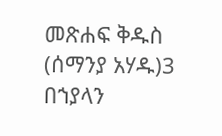መጽሐፍ ቅዱስ (ሰማንያ አሃዱ)3 በኀያላን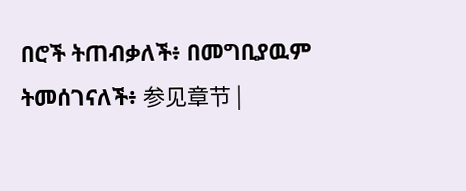በሮች ትጠብቃለች፥ በመግቢያዉም ትመሰገናለች፥ 参见章节 |